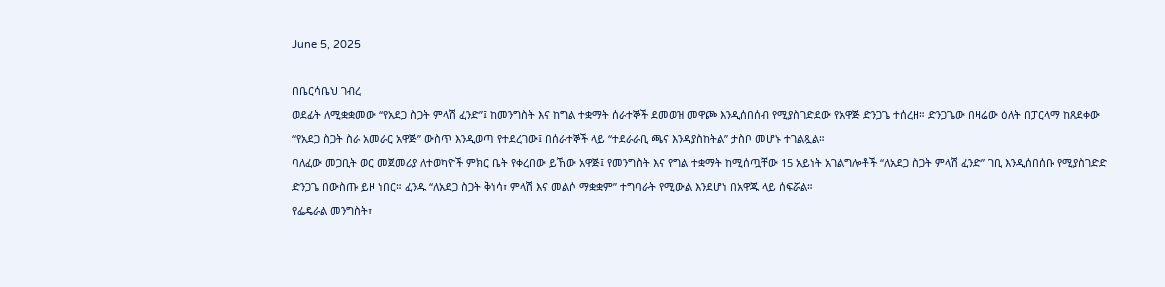June 5, 2025

በቤርሳቤህ ገብረ
ወደፊት ለሚቋቋመው “የአደጋ ስጋት ምላሽ ፈንድ”፤ ከመንግስት እና ከግል ተቋማት ሰራተኞች ደመወዝ መዋጮ እንዲሰበሰብ የሚያስገድደው የአዋጅ ድንጋጌ ተሰረዘ። ድንጋጌው በዛሬው ዕለት በፓርላማ ከጸደቀው “የአደጋ ስጋት ስራ አመራር አዋጅ” ውስጥ እንዲወጣ የተደረገው፤ በሰራተኞች ላይ “ተደራራቢ ጫና እንዳያስከትል” ታስቦ መሆኑ ተገልጿል።
ባለፈው መጋቢት ወር መጀመሪያ ለተወካዮች ምክር ቤት የቀረበው ይኸው አዋጅ፤ የመንግስት እና የግል ተቋማት ከሚሰጧቸው 15 አይነት አገልግሎቶች “ለአደጋ ስጋት ምላሽ ፈንድ” ገቢ እንዲሰበሰቡ የሚያስገድድ ድንጋጌ በውስጡ ይዞ ነበር። ፈንዱ “ለአደጋ ስጋት ቅነሳ፣ ምላሽ እና መልሶ ማቋቋም” ተግባራት የሚውል እንደሆነ በአዋጁ ላይ ሰፍሯል።
የፌዴራል መንግስት፣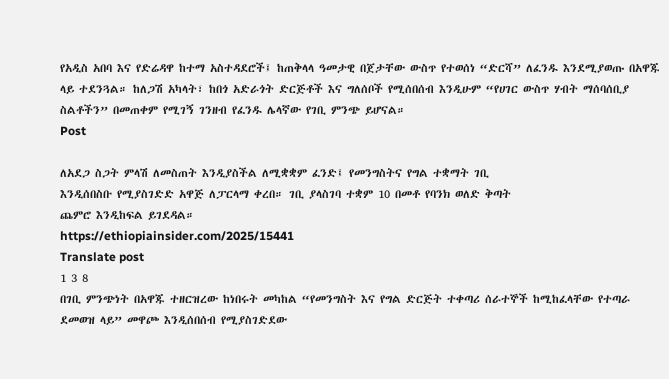የአዲስ አበባ እና የድሬዳዋ ከተማ አስተዳደሮች፤ ከጠቅላላ ዓመታዊ በጀታቸው ውስጥ የተወሰነ “ድርሻ” ለፈንዱ እንደሚያወጡ በአዋጁ ላይ ተደንጓል። ከለጋሽ አካላት፣ ከበጎ አድራጎት ድርጅቶች እና ግለሰቦች የሚሰበሰብ እንዲሁም “የሀገር ውስጥ ሃብት ማሰባሰቢያ ስልቶችን” በመጠቀም የሚገኝ ገንዘብ የፈንዱ ሌላኛው የገቢ ምንጭ ይሆናል።
Post

ለአደጋ ስጋት ምላሽ ለመስጠት እንዲያስችል ለሚቋቋም ፈንድ፤ የመንግስትና የግል ተቋማት ገቢ
እንዲሰበስቡ የሚያስገድድ አዋጅ ለፓርላማ ቀረበ። ገቢ ያላስገባ ተቋም 10 በመቶ የባንክ ወለድ ቅጣት
ጨምሮ እንዲከፍል ይገደዳል።
https://ethiopiainsider.com/2025/15441
Translate post
1 3 8
በገቢ ምንጭነት በአዋጁ ተዘርዝረው ከነበሩት መካከል “የመንግስት እና የግል ድርጅት ተቀጣሪ ሰራተኞች ከሚከፈላቸው የተጣራ ደመወዝ ላይ” መዋጮ እንዲሰበሰብ የሚያስገድደው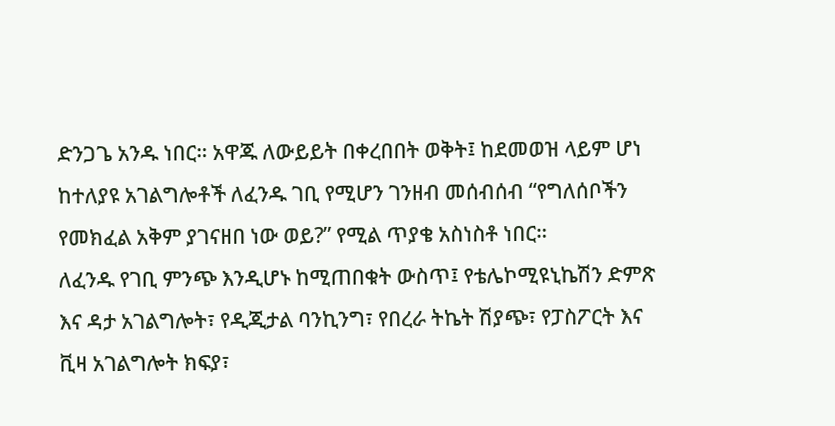ድንጋጌ አንዱ ነበር። አዋጁ ለውይይት በቀረበበት ወቅት፤ ከደመወዝ ላይም ሆነ ከተለያዩ አገልግሎቶች ለፈንዱ ገቢ የሚሆን ገንዘብ መሰብሰብ “የግለሰቦችን የመክፈል አቅም ያገናዘበ ነው ወይ?” የሚል ጥያቄ አስነስቶ ነበር።
ለፈንዱ የገቢ ምንጭ እንዲሆኑ ከሚጠበቁት ውስጥ፤ የቴሌኮሚዩኒኬሽን ድምጽ እና ዳታ አገልግሎት፣ የዲጂታል ባንኪንግ፣ የበረራ ትኬት ሽያጭ፣ የፓስፖርት እና ቪዛ አገልግሎት ክፍያ፣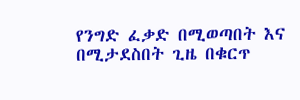የንግድ ፈቃድ በሚወጣበት እና በሚታደስበት ጊዜ በቁርጥ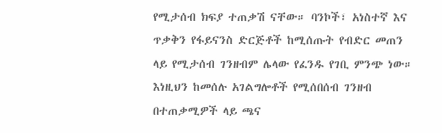የሚታሰብ ክፍያ ተጠቃሽ ናቸው። ባንኮች፣ አነስተኛ እና ጥቃቅን የፋይናንስ ድርጅቶች ከሚሰጡት የብድር መጠን ላይ የሚታሰብ ገንዘብም ሌላው የፈንዱ የገቢ ምንጭ ነው።
እነዚህን ከመሰሉ አገልግሎቶች የሚሰበሰብ ገንዘብ በተጠቃሚዎች ላይ ጫና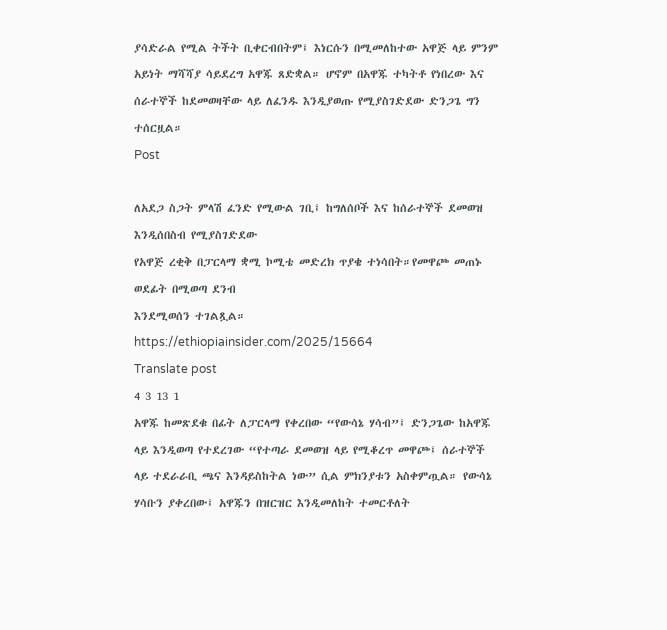ያሳድራል የሚል ትችት ቢቀርብበትም፤ እነርሱን በሚመለከተው አዋጅ ላይ ምንም አይነት ማሻሻያ ሳይደረግ አዋጁ ጸድቋል። ሆኖም በአዋጁ ተካትቶ የነበረው እና ሰራተኞች ከደመወዛቸው ላይ ለፈንዱ እንዲያወጡ የሚያስገድደው ድንጋጌ ግን ተሰርዟል።
Post

ለአደጋ ስጋት ምላሽ ፈንድ የሚውል ገቢ፤ ከግለሰቦች እና ከሰራተኞች ደመወዝ እንዲሰበስብ የሚያስገድደው
የአዋጅ ረቂቅ በፓርላማ ቋሚ ኮሚቴ መድረክ ጥያቄ ተነሳበት።የመዋጮ መጠኑ ወደፊት በሚወጣ ደንብ
እንደሚወሰን ተገልጿል።
https://ethiopiainsider.com/2025/15664
Translate post
4 3 13 1
አዋጁ ከመጽደቁ በፊት ለፓርላማ የቀረበው “የውሳኔ ሃሳብ”፤ ድንጋጌው ከአዋጁ ላይ እንዲወጣ የተደረገው “የተጣራ ደመወዝ ላይ የሚቆረጥ መዋጮ፤ ሰራተኞች ላይ ተደራራቢ ጫና እንዳይስከትል ነው” ሲል ምክንያቱን አስቀምጧል። የውሳኔ ሃሳቡን ያቀረበው፤ አዋጁን በዝርዝር እንዲመለከት ተመርቶለት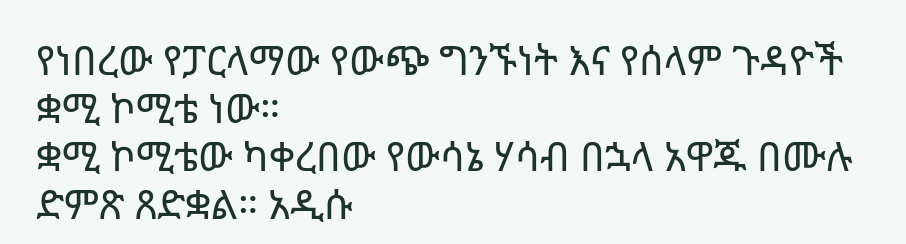የነበረው የፓርላማው የውጭ ግንኙነት እና የሰላም ጉዳዮች ቋሚ ኮሚቴ ነው።
ቋሚ ኮሚቴው ካቀረበው የውሳኔ ሃሳብ በኋላ አዋጁ በሙሉ ድምጽ ጸድቋል። አዲሱ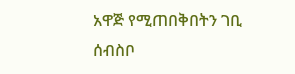አዋጅ የሚጠበቅበትን ገቢ ሰብስቦ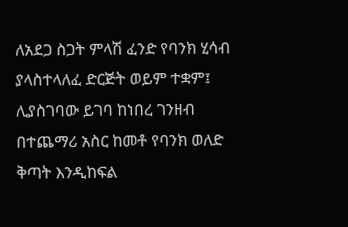ለአደጋ ስጋት ምላሽ ፈንድ የባንክ ሂሳብ ያላስተላለፈ ድርጅት ወይም ተቋም፤ ሊያስገባው ይገባ ከነበረ ገንዘብ በተጨማሪ አስር ከመቶ የባንክ ወለድ ቅጣት እንዲከፍል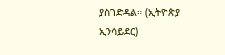ያስገድዳል። (ኢትዮጵያ ኢንሳይደር)